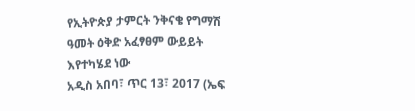የኢትዮጵያ ታምርት ንቅናቄ የግማሽ ዓመት ዕቅድ አፈፃፀም ውይይት እየተካሄደ ነው
አዲስ አበባ፣ ጥር 13፣ 2017 (ኤፍ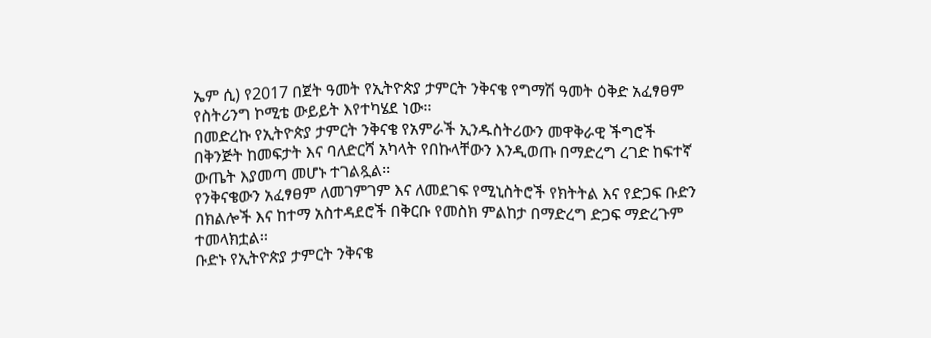ኤም ሲ) የ2017 በጀት ዓመት የኢትዮጵያ ታምርት ንቅናቄ የግማሽ ዓመት ዕቅድ አፈፃፀም የስትሪንግ ኮሚቴ ውይይት እየተካሄደ ነው፡፡
በመድረኩ የኢትዮጵያ ታምርት ንቅናቄ የአምራች ኢንዱስትሪውን መዋቅራዊ ችግሮች በቅንጅት ከመፍታት እና ባለድርሻ አካላት የበኩላቸውን እንዲወጡ በማድረግ ረገድ ከፍተኛ ውጤት እያመጣ መሆኑ ተገልጿል፡፡
የንቅናቄውን አፈፃፀም ለመገምገም እና ለመደገፍ የሚኒስትሮች የክትትል እና የድጋፍ ቡድን በክልሎች እና ከተማ አስተዳደሮች በቅርቡ የመስክ ምልከታ በማድረግ ድጋፍ ማድረጉም ተመላክቷል፡፡
ቡድኑ የኢትዮጵያ ታምርት ንቅናቄ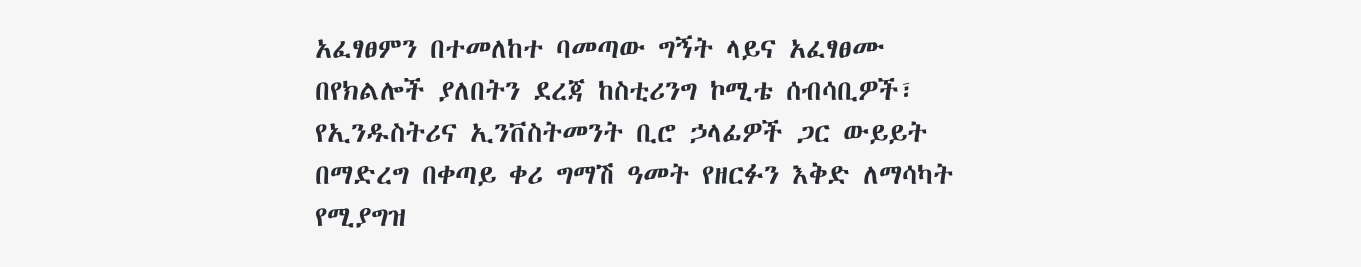አፈፃፀምን በተመለከተ ባመጣው ግኝት ላይና አፈፃፀሙ በየክልሎች ያለበትን ደረጃ ከስቲሪንግ ኮሚቴ ሰብሳቢዎች፣ የኢንዱስትሪና ኢንቨስትመንት ቢሮ ኃላፊዎች ጋር ውይይት በማድረግ በቀጣይ ቀሪ ግማሽ ዓመት የዘርፉን እቅድ ለማሳካት የሚያግዝ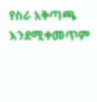የስራ አቅጣጫ እንደሚቀመጥም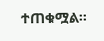ተጠቁሟል፡፡